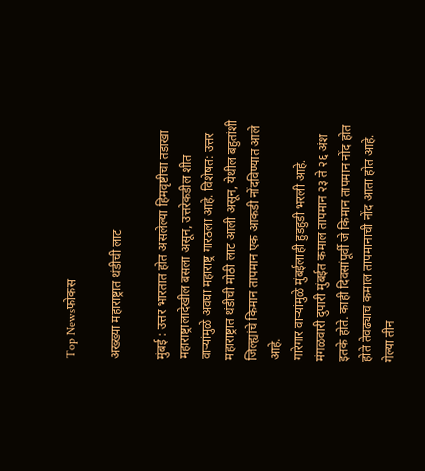Top Newsफोकस

अख्ख्या महाराष्ट्रात थंडीची लाट

मुंबई : उत्तर भारतात होत असलेल्या हिमवृष्टीचा तडाखा महाराष्ट्रालादेखील बसला असून, उत्तरेकडील शीत वाऱ्यांमुळे अवघा महाराष्ट्र गारठला आहे. विशेषत: उत्तर महाराष्ट्रात थंडीची मोठी लाट आली असून, येथील बहुतांशी जिल्ह्यांचे किमान तापमान एक आकडी नोंदविण्यात आले आहे.
गारेगार वाऱ्यांमुळे मुंबईलाही हुडहुडी भरली आहे. मंगळवारी दुपारी मुंबईत कमाल तापमान २३ ते २६ अंश इतके होते. काही दिवसांपूर्वी जे किमान तापमान नोंद होत होते तेवढ्याच कमाल तापमानाची नोंद आता होत आहे. गेल्या तीन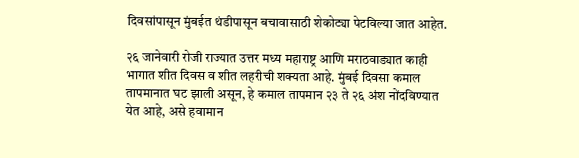दिवसांपासून मुंबईत थंडीपासून बचावासाठी शेकोट्या पेटविल्या जात आहेत.

२६ जानेवारी रोजी राज्यात उत्तर मध्य महाराष्ट्र आणि मराठवाड्यात काही भागात शीत दिवस व शीत लहरीची शक्यता आहे. मुंबई दिवसा कमाल तापमानात घट झाली असून, हे कमाल तापमान २३ ते २६ अंश नोंदविण्यात येत आहे, असे हवामान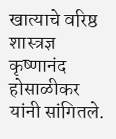खात्याचे वरिष्ठ शास्त्रज्ञ कृष्णानंद होसाळीकर यांनी सांगितले.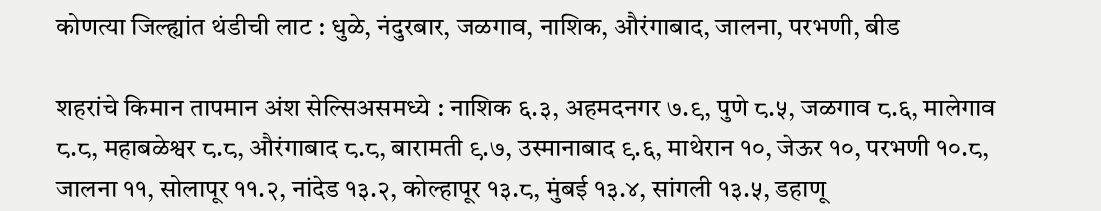कोणत्या जिल्ह्यांत थंडीची लाट : धुळे, नंदुरबार, जळगाव, नाशिक, औरंगाबाद, जालना, परभणी, बीड

शहरांचे किमान तापमान अंश सेल्सिअसमध्ये : नाशिक ६.३, अहमदनगर ७.९, पुणे ८.५, जळगाव ८.६, मालेगाव ८.८, महाबळेश्वर ८.८, औरंगाबाद ८.८, बारामती ९.७, उस्मानाबाद ९.६, माथेरान १०, जेऊर १०, परभणी १०.८, जालना ११, सोलापूर ११.२, नांदेड १३.२, कोल्हापूर १३.८, मुंबई १३.४, सांगली १३.५, डहाणू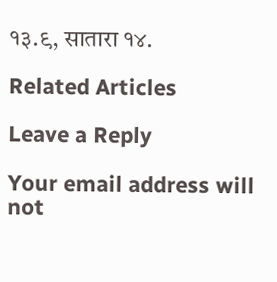१३.९, सातारा १४.

Related Articles

Leave a Reply

Your email address will not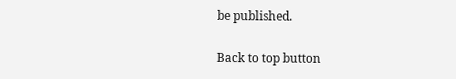be published.

Back to top button